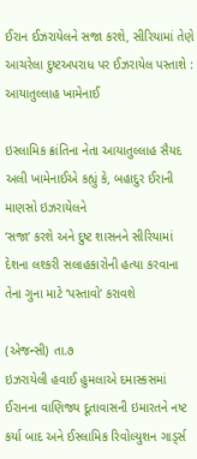ઈરાન ઈઝરાયેલને સજા કરશે, સીરિયામાં તેણે આચરેલા દુષ્ટઅપરાધ પર ઈઝરાયેલ પસ્તાશે : આયાતુલ્લાહ ખામેનાઈ

ઇસ્લામિક ક્રાંતિના નેતા આયાતુલ્લાહ સૈયદ અલી ખામેનાઈએ કહ્યું કે, બહાદુર ઈરાની માણસો ઇઝરાયેલને
‘સજા’ કરશે અને દુષ્ટ શાસનને સીરિયામાં દેશના લશ્કરી સલાહકારોની હત્યા કરવાના તેના ગુના માટે ‘પસ્તાવો’ કરાવશે

(એજન્સી) તા.૭
ઇઝરાયેલી હવાઈ હુમલાએ દમાસ્કસમાં ઈરાનના વાણિજ્ય દૂતાવાસની ઇમારતને નષ્ટ કર્યા બાદ અને ઈસ્લામિક રિવોલ્યુશન ગાડ્‌ર્સ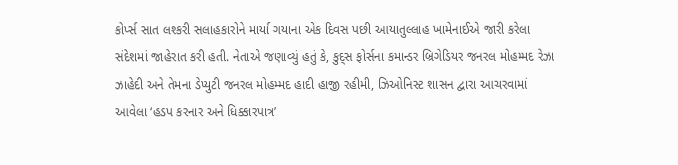કોર્પ્સ સાત લશ્કરી સલાહકારોને માર્યા ગયાના એક દિવસ પછી આયાતુલ્લાહ ખામેનાઈએ જારી કરેલા સંદેશમાં જાહેરાત કરી હતી. નેતાએ જણાવ્યું હતું કે, કુદ્‌સ ફોર્સના કમાન્ડર બ્રિગેડિયર જનરલ મોહમ્મદ રેઝા ઝાહેદી અને તેમના ડેપ્યુટી જનરલ મોહમ્મદ હાદી હાજી રહીમી, ઝિઓનિસ્ટ શાસન દ્વારા આચરવામાં આવેલા ‘હડપ કરનાર અને ધિક્કારપાત્ર’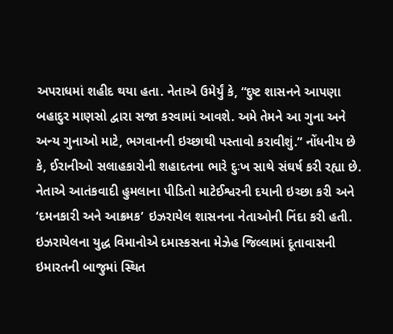અપરાધમાં શહીદ થયા હતા. નેતાએ ઉમેર્યું કે, “દુષ્ટ શાસનને આપણા બહાદુર માણસો દ્વારા સજા કરવામાં આવશે. અમે તેમને આ ગુના અને અન્ય ગુનાઓ માટે, ભગવાનની ઇચ્છાથી પસ્તાવો કરાવીશું.” નોંધનીય છે કે, ઈરાનીઓ સલાહકારોની શહાદતના ભારે દુઃખ સાથે સંઘર્ષ કરી રહ્યા છે. નેતાએ આતંકવાદી હુમલાના પીડિતો માટેઈશ્વરની દયાની ઇચ્છા કરી અને ‘દમનકારી અને આક્રમક’ ઇઝરાયેલ શાસનના નેતાઓની નિંદા કરી હતી. ઇઝરાયેલના યુદ્ધ વિમાનોએ દમાસ્કસના મેઝેહ જિલ્લામાં દૂતાવાસની ઇમારતની બાજુમાં સ્થિત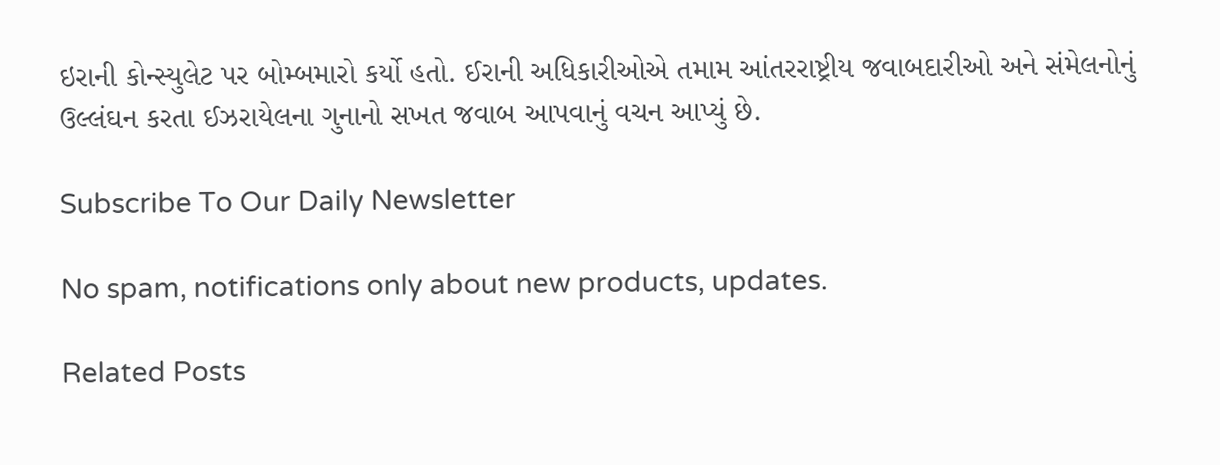ઇરાની કોન્સ્યુલેટ પર બોમ્બમારો કર્યો હતો. ઈરાની અધિકારીઓએ તમામ આંતરરાષ્ટ્રીય જવાબદારીઓ અને સંમેલનોનું ઉલ્લંઘન કરતા ઈઝરાયેલના ગુનાનો સખત જવાબ આપવાનું વચન આપ્યું છે.

Subscribe To Our Daily Newsletter

No spam, notifications only about new products, updates.

Related Posts